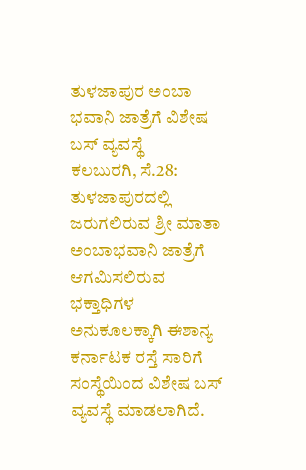ತುಳಜಾಪುರ ಅಂಬಾ ಭವಾನಿ ಜಾತ್ರೆಗೆ ವಿಶೇಷ ಬಸ್ ವ್ಯವಸ್ಥೆ
ಕಲಬುರಗಿ, ಸೆ.28: ತುಳಜಾಪುರದಲ್ಲಿ ಜರುಗಲಿರುವ ಶ್ರೀ ಮಾತಾ ಅಂಬಾಭವಾನಿ ಜಾತ್ರೆಗೆ ಆಗಮಿಸಲಿರುವ ಭಕ್ತಾಧಿಗಳ ಅನುಕೂಲಕ್ಕಾಗಿ ಈಶಾನ್ಯ ಕರ್ನಾಟಕ ರಸ್ತೆ ಸಾರಿಗೆ ಸಂಸ್ಥೆಯಿಂದ ವಿಶೇಷ ಬಸ್ ವ್ಯವಸ್ಥೆ ಮಾಡಲಾಗಿದೆ.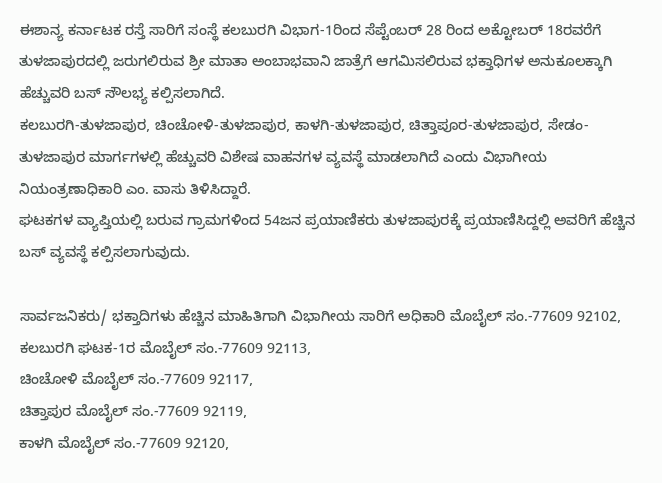ಈಶಾನ್ಯ ಕರ್ನಾಟಕ ರಸ್ತೆ ಸಾರಿಗೆ ಸಂಸ್ಥೆ ಕಲಬುರಗಿ ವಿಭಾಗ-1ರಿಂದ ಸೆಪ್ಟೆಂಬರ್ 28 ರಿಂದ ಅಕ್ಟೋಬರ್ 18ರವರೆಗೆ ತುಳಜಾಪುರದಲ್ಲಿ ಜರುಗಲಿರುವ ಶ್ರೀ ಮಾತಾ ಅಂಬಾಭವಾನಿ ಜಾತ್ರೆಗೆ ಆಗಮಿಸಲಿರುವ ಭಕ್ತಾಧಿಗಳ ಅನುಕೂಲಕ್ಕಾಗಿ ಹೆಚ್ಚುವರಿ ಬಸ್ ಸೌಲಭ್ಯ ಕಲ್ಪಿಸಲಾಗಿದೆ.
ಕಲಬುರಗಿ-ತುಳಜಾಪುರ, ಚಿಂಚೋಳಿ-ತುಳಜಾಪುರ, ಕಾಳಗಿ-ತುಳಜಾಪುರ, ಚಿತ್ತಾಪೂರ-ತುಳಜಾಪುರ, ಸೇಡಂ-ತುಳಜಾಪುರ ಮಾರ್ಗಗಳಲ್ಲಿ ಹೆಚ್ಚುವರಿ ವಿಶೇಷ ವಾಹನಗಳ ವ್ಯವಸ್ಥೆ ಮಾಡಲಾಗಿದೆ ಎಂದು ವಿಭಾಗೀಯ ನಿಯಂತ್ರಣಾಧಿಕಾರಿ ಎಂ. ವಾಸು ತಿಳಿಸಿದ್ದಾರೆ.
ಘಟಕಗಳ ವ್ಯಾಪ್ತಿಯಲ್ಲಿ ಬರುವ ಗ್ರಾಮಗಳಿಂದ 54ಜನ ಪ್ರಯಾಣಿಕರು ತುಳಜಾಪುರಕ್ಕೆ ಪ್ರಯಾಣಿಸಿದ್ದಲ್ಲಿ ಅವರಿಗೆ ಹೆಚ್ಚಿನ ಬಸ್ ವ್ಯವಸ್ಥೆ ಕಲ್ಪಿಸಲಾಗುವುದು.

ಸಾರ್ವಜನಿಕರು/ ಭಕ್ತಾದಿಗಳು ಹೆಚ್ಚಿನ ಮಾಹಿತಿಗಾಗಿ ವಿಭಾಗೀಯ ಸಾರಿಗೆ ಅಧಿಕಾರಿ ಮೊಬೈಲ್ ಸಂ.-77609 92102,
ಕಲಬುರಗಿ ಘಟಕ-1ರ ಮೊಬೈಲ್ ಸಂ.-77609 92113,
ಚಿಂಚೋಳಿ ಮೊಬೈಲ್ ಸಂ.-77609 92117,
ಚಿತ್ತಾಪುರ ಮೊಬೈಲ್ ಸಂ.-77609 92119,
ಕಾಳಗಿ ಮೊಬೈಲ್ ಸಂ.-77609 92120,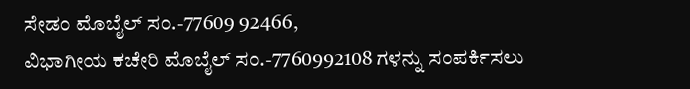ಸೇಡಂ ಮೊಬೈಲ್ ಸಂ.-77609 92466,
ವಿಭಾಗೀಯ ಕಚೇರಿ ಮೊಬೈಲ್ ಸಂ.-7760992108 ಗಳನ್ನು ಸಂಪರ್ಕಿಸಲು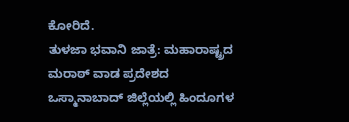ಕೋರಿದೆ.
ತುಳಜಾ ಭವಾನಿ ಜಾತ್ರೆ: ಮಹಾರಾಷ್ಟ್ರದ ಮರಾಠ್ ವಾಡ ಪ್ರದೇಶದ ಒಸ್ಮಾನಾಬಾದ್ ಜಿಲ್ಲೆಯಲ್ಲಿ ಹಿಂದೂಗಳ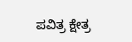ಪವಿತ್ರ ಕ್ಷೇತ್ರ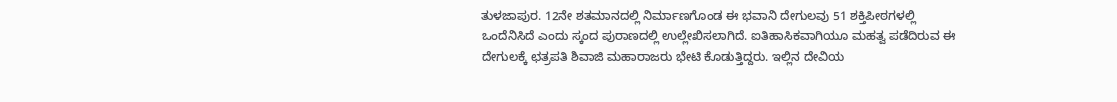ತುಳಜಾಪುರ. 12ನೇ ಶತಮಾನದಲ್ಲಿ ನಿರ್ಮಾಣಗೊಂಡ ಈ ಭವಾನಿ ದೇಗುಲವು 51 ಶಕ್ತಿಪೀಠಗಳಲ್ಲಿ ಒಂದೆನಿಸಿದೆ ಎಂದು ಸ್ಕಂದ ಪುರಾಣದಲ್ಲಿ ಉಲ್ಲೇಖಿಸಲಾಗಿದೆ. ಐತಿಹಾಸಿಕವಾಗಿಯೂ ಮಹತ್ವ ಪಡೆದಿರುವ ಈ ದೇಗುಲಕ್ಕೆ ಛತ್ರಪತಿ ಶಿವಾಜಿ ಮಹಾರಾಜರು ಭೇಟಿ ಕೊಡುತ್ತಿದ್ದರು. ಇಲ್ಲಿನ ದೇವಿಯ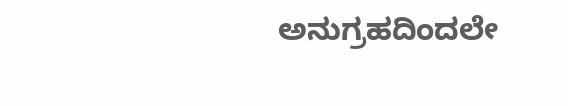ಅನುಗ್ರಹದಿಂದಲೇ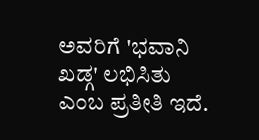ಅವರಿಗೆ 'ಭವಾನಿ ಖಡ್ಗ' ಲಭಿಸಿತು ಎಂಬ ಪ್ರತೀತಿ ಇದೆ.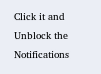Click it and Unblock the Notifications